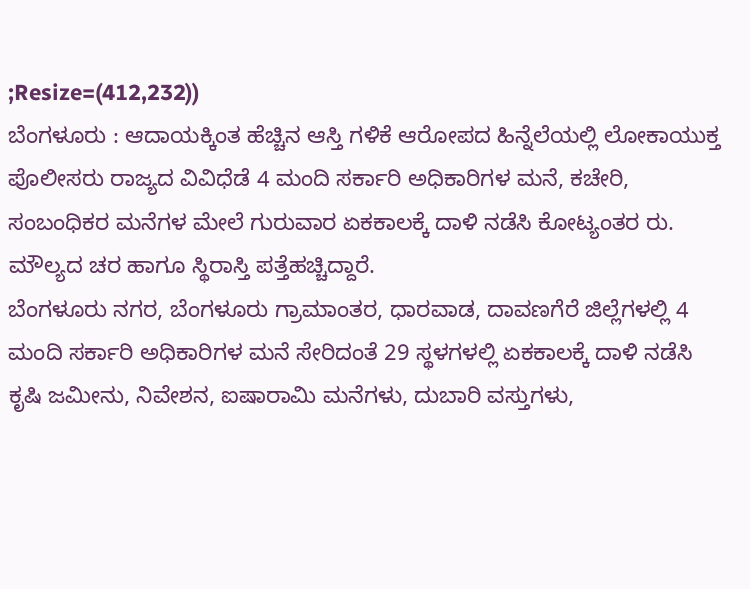;Resize=(412,232))
ಬೆಂಗಳೂರು : ಆದಾಯಕ್ಕಿಂತ ಹೆಚ್ಚಿನ ಆಸ್ತಿ ಗಳಿಕೆ ಆರೋಪದ ಹಿನ್ನೆಲೆಯಲ್ಲಿ ಲೋಕಾಯುಕ್ತ ಪೊಲೀಸರು ರಾಜ್ಯದ ವಿವಿಧೆಡೆ 4 ಮಂದಿ ಸರ್ಕಾರಿ ಅಧಿಕಾರಿಗಳ ಮನೆ, ಕಚೇರಿ, ಸಂಬಂಧಿಕರ ಮನೆಗಳ ಮೇಲೆ ಗುರುವಾರ ಏಕಕಾಲಕ್ಕೆ ದಾಳಿ ನಡೆಸಿ ಕೋಟ್ಯಂತರ ರು. ಮೌಲ್ಯದ ಚರ ಹಾಗೂ ಸ್ಥಿರಾಸ್ತಿ ಪತ್ತೆಹಚ್ಚಿದ್ದಾರೆ.
ಬೆಂಗಳೂರು ನಗರ, ಬೆಂಗಳೂರು ಗ್ರಾಮಾಂತರ, ಧಾರವಾಡ, ದಾವಣಗೆರೆ ಜಿಲ್ಲೆಗಳಲ್ಲಿ 4 ಮಂದಿ ಸರ್ಕಾರಿ ಅಧಿಕಾರಿಗಳ ಮನೆ ಸೇರಿದಂತೆ 29 ಸ್ಥಳಗಳಲ್ಲಿ ಏಕಕಾಲಕ್ಕೆ ದಾಳಿ ನಡೆಸಿ ಕೃಷಿ ಜಮೀನು, ನಿವೇಶನ, ಐಷಾರಾಮಿ ಮನೆಗಳು, ದುಬಾರಿ ವಸ್ತುಗಳು,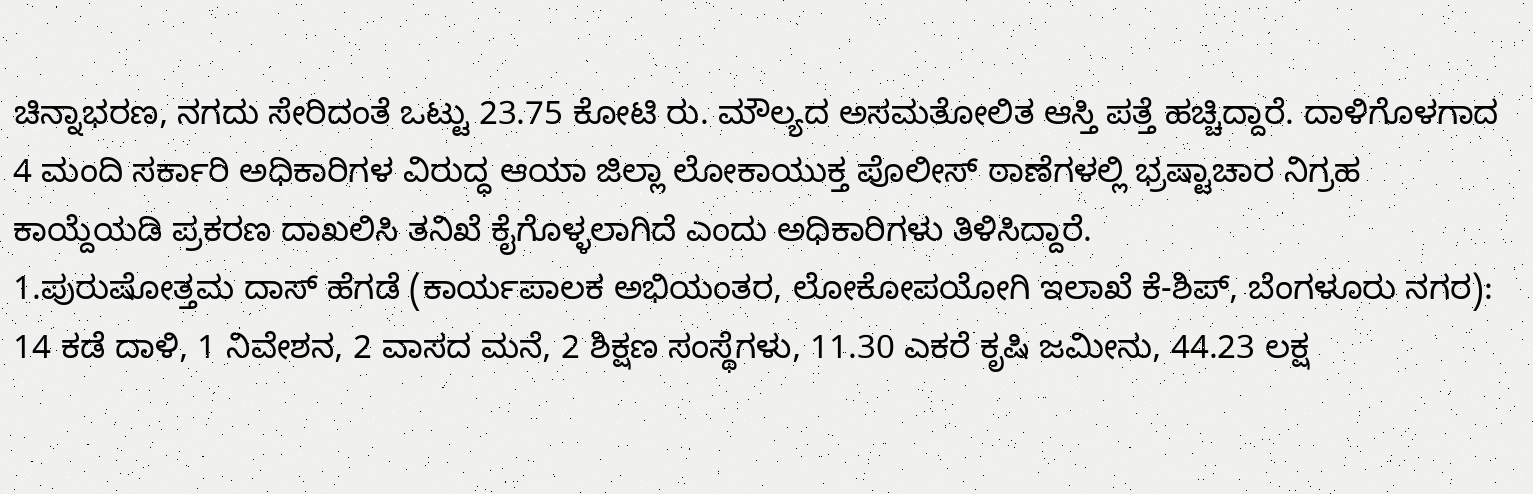ಚಿನ್ನಾಭರಣ, ನಗದು ಸೇರಿದಂತೆ ಒಟ್ಟು 23.75 ಕೋಟಿ ರು. ಮೌಲ್ಯದ ಅಸಮತೋಲಿತ ಆಸ್ತಿ ಪತ್ತೆ ಹಚ್ಚಿದ್ದಾರೆ. ದಾಳಿಗೊಳಗಾದ 4 ಮಂದಿ ಸರ್ಕಾರಿ ಅಧಿಕಾರಿಗಳ ವಿರುದ್ಧ ಆಯಾ ಜಿಲ್ಲಾ ಲೋಕಾಯುಕ್ತ ಪೊಲೀಸ್ ಠಾಣೆಗಳಲ್ಲಿ ಭ್ರಷ್ಟಾಚಾರ ನಿಗ್ರಹ ಕಾಯ್ದೆಯಡಿ ಪ್ರಕರಣ ದಾಖಲಿಸಿ ತನಿಖೆ ಕೈಗೊಳ್ಳಲಾಗಿದೆ ಎಂದು ಅಧಿಕಾರಿಗಳು ತಿಳಿಸಿದ್ದಾರೆ.
1.ಪುರುಷೋತ್ತಮ ದಾಸ್ ಹೆಗಡೆ (ಕಾರ್ಯಪಾಲಕ ಅಭಿಯಂತರ, ಲೋಕೋಪಯೋಗಿ ಇಲಾಖೆ ಕೆ-ಶಿಪ್, ಬೆಂಗಳೂರು ನಗರ):
14 ಕಡೆ ದಾಳಿ, 1 ನಿವೇಶನ, 2 ವಾಸದ ಮನೆ, 2 ಶಿಕ್ಷಣ ಸಂಸ್ಥೆಗಳು, 11.30 ಎಕರೆ ಕೃಷಿ ಜಮೀನು, 44.23 ಲಕ್ಷ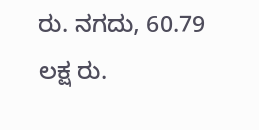ರು. ನಗದು, 60.79 ಲಕ್ಷ ರು.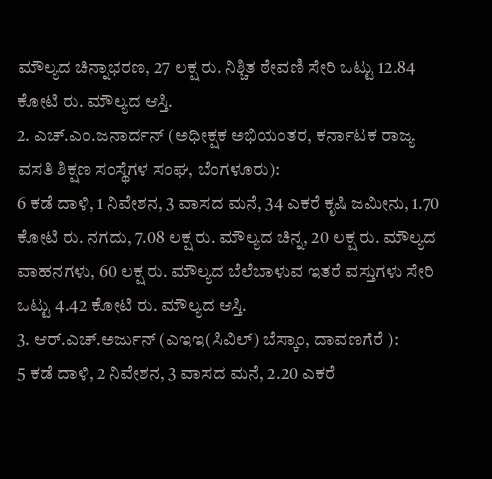ಮೌಲ್ಯದ ಚಿನ್ನಾಭರಣ, 27 ಲಕ್ಷ ರು. ನಿಶ್ಚಿತ ಠೇವಣಿ ಸೇರಿ ಒಟ್ಟು 12.84 ಕೋಟಿ ರು. ಮೌಲ್ಯದ ಆಸ್ತಿ.
2. ಎಚ್.ಎಂ.ಜನಾರ್ದನ್ (ಅಧೀಕ್ಷಕ ಅಭಿಯಂತರ, ಕರ್ನಾಟಕ ರಾಜ್ಯ ವಸತಿ ಶಿಕ್ಷಣ ಸಂಸ್ಥೆಗಳ ಸಂಘ, ಬೆಂಗಳೂರು):
6 ಕಡೆ ದಾಳಿ, 1 ನಿವೇಶನ, 3 ವಾಸದ ಮನೆ, 34 ಎಕರೆ ಕೃಷಿ ಜಮೀನು, 1.70 ಕೋಟಿ ರು. ನಗದು, 7.08 ಲಕ್ಷ ರು. ಮೌಲ್ಯದ ಚಿನ್ನ, 20 ಲಕ್ಷ ರು. ಮೌಲ್ಯದ ವಾಹನಗಳು, 60 ಲಕ್ಷ ರು. ಮೌಲ್ಯದ ಬೆಲೆಬಾಳುವ ಇತರೆ ವಸ್ತುಗಳು ಸೇರಿ ಒಟ್ಟು 4.42 ಕೋಟಿ ರು. ಮೌಲ್ಯದ ಆಸ್ತಿ.
3. ಆರ್.ಎಚ್.ಅರ್ಜುನ್ (ಎಇಇ(ಸಿವಿಲ್) ಬೆಸ್ಕಾಂ, ದಾವಣಗೆರೆ ):
5 ಕಡೆ ದಾಳಿ, 2 ನಿವೇಶನ, 3 ವಾಸದ ಮನೆ, 2.20 ಎಕರೆ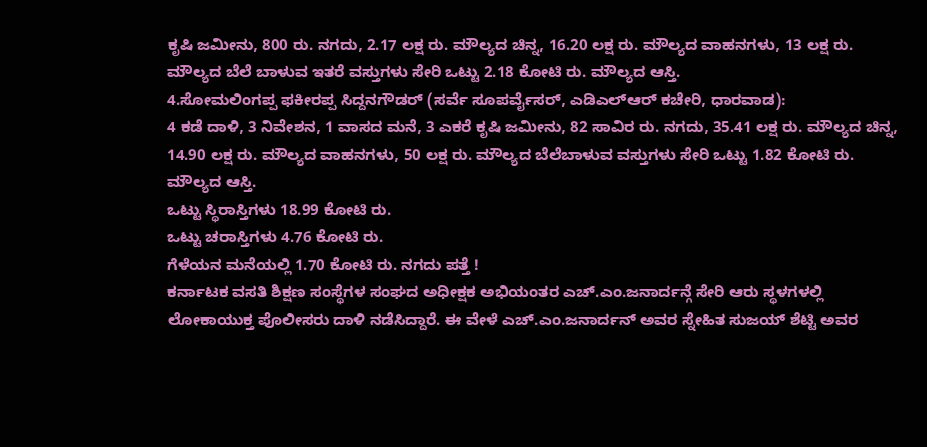ಕೃಷಿ ಜಮೀನು, 800 ರು. ನಗದು, 2.17 ಲಕ್ಷ ರು. ಮೌಲ್ಯದ ಚಿನ್ನ, 16.20 ಲಕ್ಷ ರು. ಮೌಲ್ಯದ ವಾಹನಗಳು, 13 ಲಕ್ಷ ರು. ಮೌಲ್ಯದ ಬೆಲೆ ಬಾಳುವ ಇತರೆ ವಸ್ತುಗಳು ಸೇರಿ ಒಟ್ಟು 2.18 ಕೋಟಿ ರು. ಮೌಲ್ಯದ ಆಸ್ತಿ.
4.ಸೋಮಲಿಂಗಪ್ಪ ಫಕೀರಪ್ಪ ಸಿದ್ದನಗೌಡರ್ (ಸರ್ವೆ ಸೂಪರ್ವೈಸರ್, ಎಡಿಎಲ್ಆರ್ ಕಚೇರಿ, ಧಾರವಾಡ):
4 ಕಡೆ ದಾಳಿ, 3 ನಿವೇಶನ, 1 ವಾಸದ ಮನೆ, 3 ಎಕರೆ ಕೃಷಿ ಜಮೀನು, 82 ಸಾವಿರ ರು. ನಗದು, 35.41 ಲಕ್ಷ ರು. ಮೌಲ್ಯದ ಚಿನ್ನ, 14.90 ಲಕ್ಷ ರು. ಮೌಲ್ಯದ ವಾಹನಗಳು, 50 ಲಕ್ಷ ರು. ಮೌಲ್ಯದ ಬೆಲೆಬಾಳುವ ವಸ್ತುಗಳು ಸೇರಿ ಒಟ್ಟು 1.82 ಕೋಟಿ ರು. ಮೌಲ್ಯದ ಆಸ್ತಿ.
ಒಟ್ಟು ಸ್ಥಿರಾಸ್ತಿಗಳು 18.99 ಕೋಟಿ ರು.
ಒಟ್ಟು ಚರಾಸ್ತಿಗಳು 4.76 ಕೋಟಿ ರು.
ಗೆಳೆಯನ ಮನೆಯಲ್ಲಿ 1.70 ಕೋಟಿ ರು. ನಗದು ಪತ್ತೆ !
ಕರ್ನಾಟಕ ವಸತಿ ಶಿಕ್ಷಣ ಸಂಸ್ಥೆಗಳ ಸಂಘದ ಅಧೀಕ್ಷಕ ಅಭಿಯಂತರ ಎಚ್.ಎಂ.ಜನಾರ್ದನ್ಗೆ ಸೇರಿ ಆರು ಸ್ಥಳಗಳಲ್ಲಿ ಲೋಕಾಯುಕ್ತ ಪೊಲೀಸರು ದಾಳಿ ನಡೆಸಿದ್ದಾರೆ. ಈ ವೇಳೆ ಎಚ್.ಎಂ.ಜನಾರ್ದನ್ ಅವರ ಸ್ನೇಹಿತ ಸುಜಯ್ ಶೆಟ್ಟಿ ಅವರ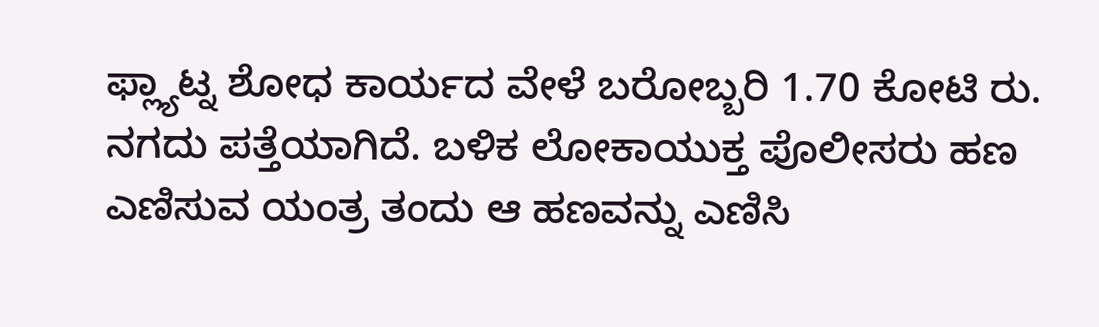ಫ್ಲ್ಯಾಟ್ನ ಶೋಧ ಕಾರ್ಯದ ವೇಳೆ ಬರೋಬ್ಬರಿ 1.70 ಕೋಟಿ ರು. ನಗದು ಪತ್ತೆಯಾಗಿದೆ. ಬಳಿಕ ಲೋಕಾಯುಕ್ತ ಪೊಲೀಸರು ಹಣ ಎಣಿಸುವ ಯಂತ್ರ ತಂದು ಆ ಹಣವನ್ನು ಎಣಿಸಿ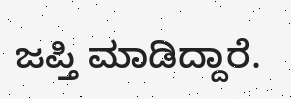ಜಪ್ತಿ ಮಾಡಿದ್ದಾರೆ.